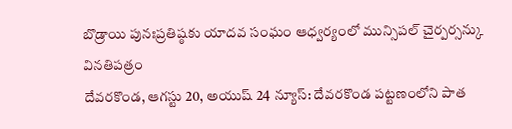బొడ్రాయి పునఃప్రతిష్ఠకు యాదవ సంఘం ఆధ్వర్యంలో మున్సిపల్ చైర్పర్సన్కు వినతిపత్రం
దేవరకొండ, ఆగస్టు 20, అయుష్ 24 న్యూస్: దేవరకొండ పట్టణంలోని పాత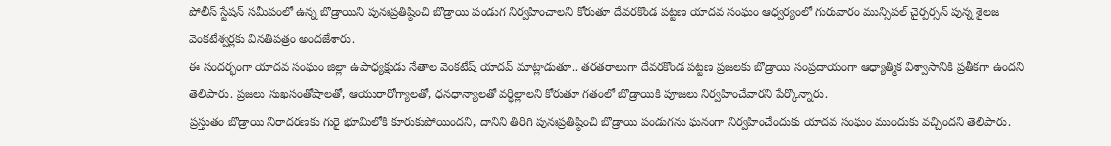పోలీస్ స్టేషన్ సమీపంలో ఉన్న బొడ్రాయిని పునఃప్రతిష్ఠించి బొడ్రాయి పండుగ నిర్వహించాలని కోరుతూ దేవరకొండ పట్టణ యాదవ సంఘం ఆధ్వర్యంలో గురువారం మున్సిపల్ చైర్పర్సన్ పున్న శైలజ వెంకటేశ్వర్లకు వినతిపత్రం అందజేశారు.
ఈ సందర్భంగా యాదవ సంఘం జిల్లా ఉపాధ్యక్షుడు నేతాల వెంకటేష్ యాదవ్ మాట్లాడుతూ.. తరతరాలుగా దేవరకొండ పట్టణ ప్రజలకు బొడ్రాయి సంప్రదాయంగా ఆధ్యాత్మిక విశ్వాసానికి ప్రతీకగా ఉందని తెలిపారు. ప్రజలు సుఖసంతోషాలతో, ఆయురారోగ్యాలతో, ధనధాన్యాలతో వర్ధిల్లాలని కోరుతూ గతంలో బొడ్రాయికి పూజలు నిర్వహించేవారని పేర్కొన్నారు.
ప్రస్తుతం బొడ్రాయి నిరాదరణకు గురై భూమిలోకి కూరుకుపోయిందని, దానిని తిరిగి పునఃప్రతిష్ఠించి బొడ్రాయి పండుగను ఘనంగా నిర్వహించేందుకు యాదవ సంఘం ముందుకు వచ్చిందని తెలిపారు.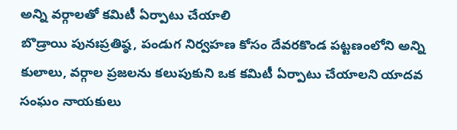అన్ని వర్గాలతో కమిటీ ఏర్పాటు చేయాలి
బొడ్రాయి పునఃప్రతిష్ఠ, పండుగ నిర్వహణ కోసం దేవరకొండ పట్టణంలోని అన్ని కులాలు, వర్గాల ప్రజలను కలుపుకుని ఒక కమిటీ ఏర్పాటు చేయాలని యాదవ సంఘం నాయకులు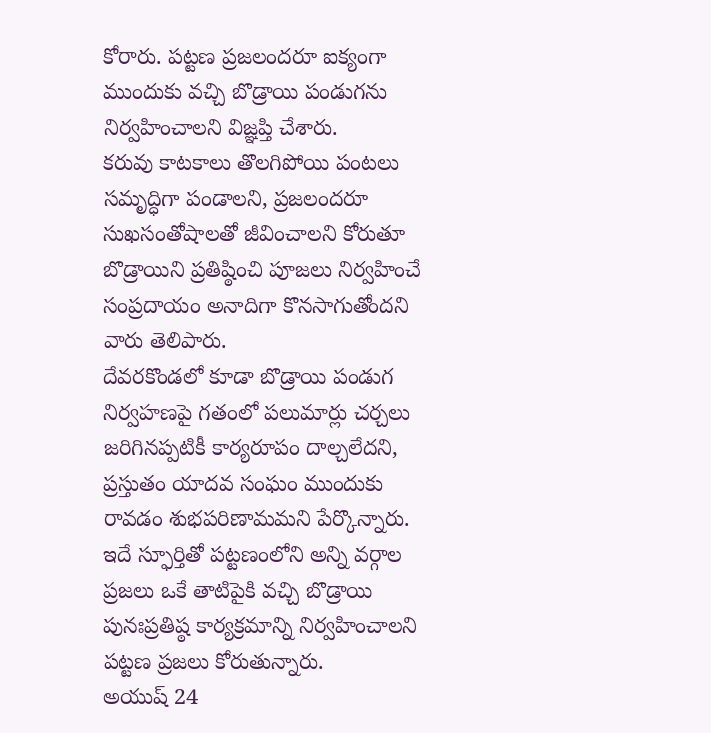కోరారు. పట్టణ ప్రజలందరూ ఐక్యంగా ముందుకు వచ్చి బొడ్రాయి పండుగను నిర్వహించాలని విజ్ఞప్తి చేశారు.
కరువు కాటకాలు తొలగిపోయి పంటలు సమృద్ధిగా పండాలని, ప్రజలందరూ సుఖసంతోషాలతో జీవించాలని కోరుతూ బొడ్రాయిని ప్రతిష్ఠించి పూజలు నిర్వహించే సంప్రదాయం అనాదిగా కొనసాగుతోందని వారు తెలిపారు.
దేవరకొండలో కూడా బొడ్రాయి పండుగ నిర్వహణపై గతంలో పలుమార్లు చర్చలు జరిగినప్పటికీ కార్యరూపం దాల్చలేదని, ప్రస్తుతం యాదవ సంఘం ముందుకు రావడం శుభపరిణామమని పేర్కొన్నారు. ఇదే స్ఫూర్తితో పట్టణంలోని అన్ని వర్గాల ప్రజలు ఒకే తాటిపైకి వచ్చి బొడ్రాయి పునఃప్రతిష్ఠ కార్యక్రమాన్ని నిర్వహించాలని పట్టణ ప్రజలు కోరుతున్నారు.
అయుష్ 24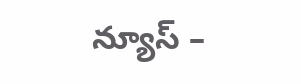న్యూస్ –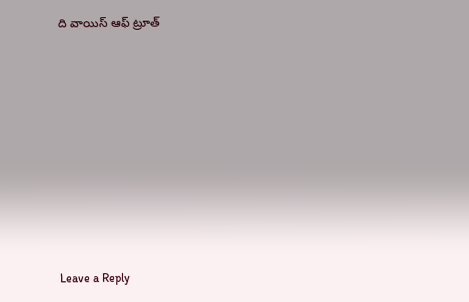ది వాయిస్ ఆఫ్ ట్రూత్










Leave a Reply